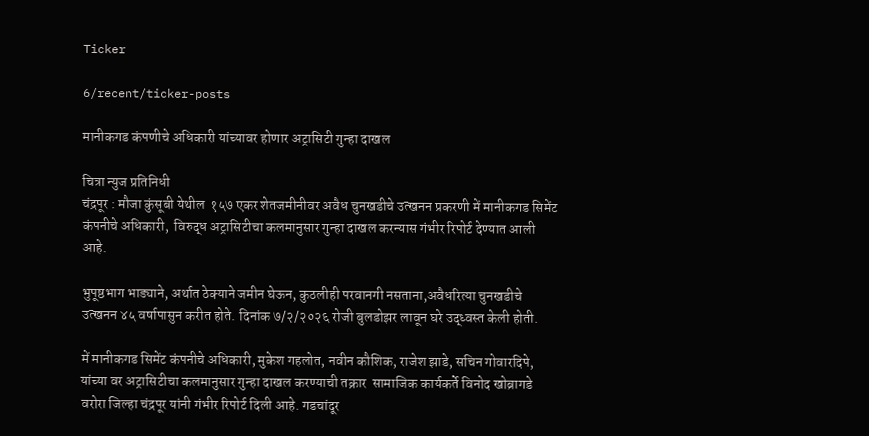Ticker

6/recent/ticker-posts

मानीकगड कंपणीचे अधिकारी यांच्यावर होणार अट्रासिटी गुन्हा दाखल

चित्रा न्युज प्रतिनिधी
चंद्रपूर : मौजा कुंसूबी येथील  १५७ एकर शेतजमीनीवर अवैध चुनखडीचे उत्खनन प्रकरणी में मानीकगड सिमेंट कंपनीचे अधिकारी,  विरुद्ध अट्रासिटीचा कलमानुसार गुन्हा दाखल करन्यास गंभीर रिपोर्ट देण्यात आली आहे.

भुपूष्ठभाग भाड्याने, अर्थात ठेक्याने जमीन घेऊन, कुठलीही परवानगी नसताना,अवैधरित्या चुनखडीचे उत्खनन ४५ वर्षापासुन करीत होते. दिनांक ७/२/२०२६ रोजी बुलडोझर लावून घरे उद्ध्वस्त केली होती.

में मानीकगड सिमेंट कंपनीचे अधिकारी, मुकेश गहलोत, नवीन कौशिक, राजेश झाडे, सचिन गोवारदिपे, यांच्या वर अट्रासिटीचा कलमानुसार गुन्हा दाखल करण्याची तक्रार  सामाजिक कार्यकर्ते विनोद खोब्रागडे  वरोरा जिल्हा चंद्रपूर यांनी गंभीर रिपोर्ट दिली आहे. गडचांदूर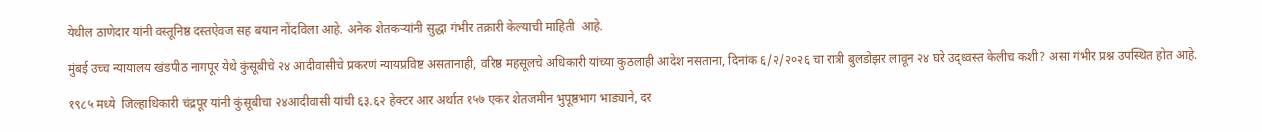येथील ठाणेदार यांनी वस्तूनिष्ठ दस्तऐवज सह बयान नोंदविला आहे. अनेक शेतकऱ्यांनी सुद्धा गंभीर तक्रारी केल्याची माहिती  आहे.

मुंबई उच्च न्यायालय खंडपीठ नागपूर येथे कुंसूबीचे २४ आदीवासीचे प्रकरणं न्यायप्रविष्ट असतानाही, वरिष्ठ महसूलचे अधिकारी यांच्या कुठलाही आदेश नसताना, दिनांक ६/२/२०२६ चा रात्री बुलडोझर लावून २४ घरे उद्ध्वस्त केलीच कशी? असा गंभीर प्रश्न उपस्थित होत आहे.

१९८५ मध्ये  जिल्हाधिकारी चंद्रपूर यांनी कुंसूबीचा २४आदीवासी यांची ६३.६२ हेक्टर आर अर्थात १५७ एकर शेतजमीन भुपूष्ठभाग भाड्याने, दर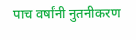पाच वर्षांनी नुतनीकरण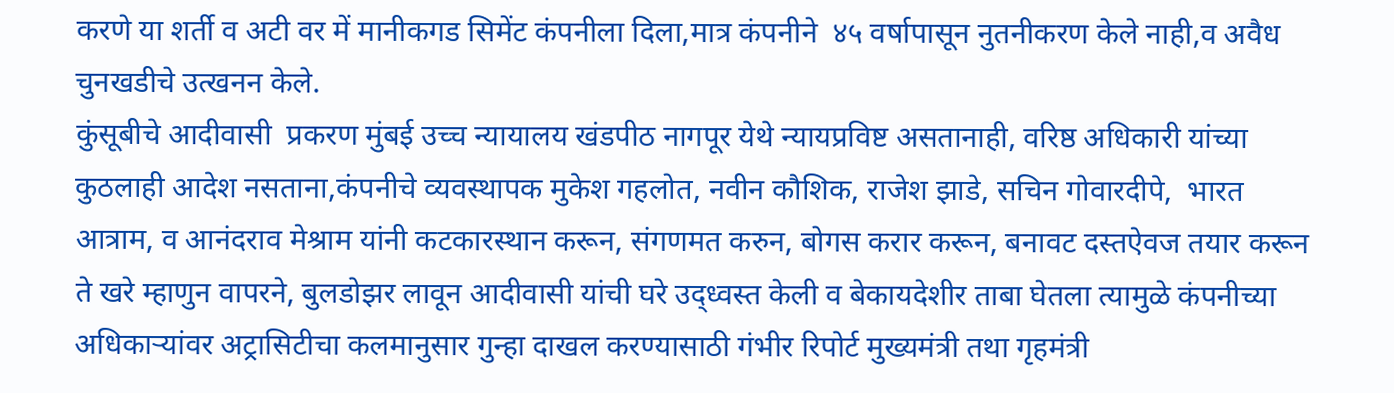करणे या शर्ती व अटी वर में मानीकगड सिमेंट कंपनीला दिला,मात्र कंपनीने  ४५ वर्षापासून नुतनीकरण केले नाही,व अवैध चुनखडीचे उत्खनन केले.
कुंसूबीचे आदीवासी  प्रकरण मुंबई उच्च न्यायालय खंडपीठ नागपूर येथे न्यायप्रविष्ट असतानाही, वरिष्ठ अधिकारी यांच्या कुठलाही आदेश नसताना,कंपनीचे व्यवस्थापक मुकेश गहलोत, नवीन कौशिक, राजेश झाडे, सचिन गोवारदीपे,  भारत आत्राम, व आनंदराव मेश्राम यांनी कटकारस्थान करून, संगणमत करुन, बोगस करार करून, बनावट दस्तऐवज तयार करून ते खरे म्हाणुन वापरने, बुलडोझर लावून आदीवासी यांची घरे उद्ध्वस्त केली व बेकायदेशीर ताबा घेतला त्यामुळे कंपनीच्या अधिकाऱ्यांवर अट्रासिटीचा कलमानुसार गुन्हा दाखल करण्यासाठी गंभीर रिपोर्ट मुख्यमंत्री तथा गृहमंत्री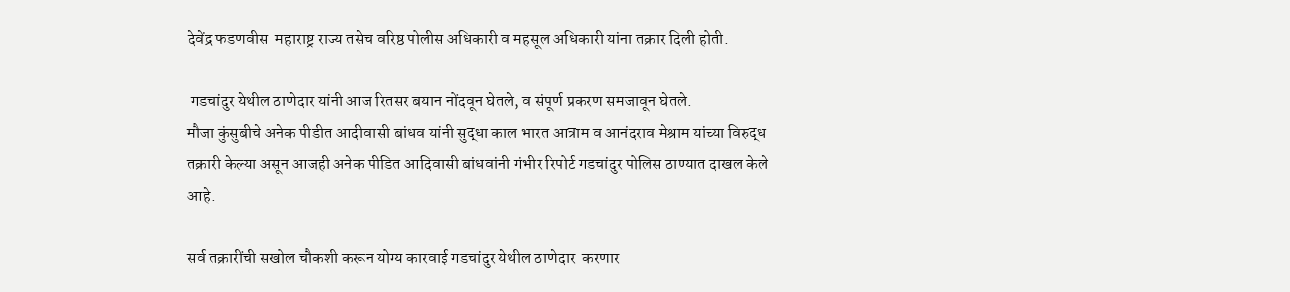देवेंद्र फडणवीस  महाराष्ट्र राज्य तसेच वरिष्ठ पोलीस अधिकारी व महसूल अधिकारी यांना तक्रार दिली होती.

 गडचांदुर येथील ठाणेदार यांनी आज रितसर बयान नोंदवून घेतले, व संपूर्ण प्रकरण समजावून घेतले.
मौजा कुंसुबीचे अनेक पीडीत आदीवासी बांधव यांनी सुद्धा काल भारत आत्राम व आनंदराव मेश्राम यांच्या विरुद्ध तक्रारी केल्या असून आजही अनेक पीडित आदिवासी बांधवांनी गंभीर रिपोर्ट गडचांदुर पोलिस ठाण्यात दाखल केले आहे.

सर्व तक्रारींची सखोल चौकशी करून योग्य कारवाई गडचांदुर येथील ठाणेदार  करणार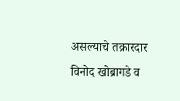असल्याचे तक्रारदार विनोद खोब्रागडे व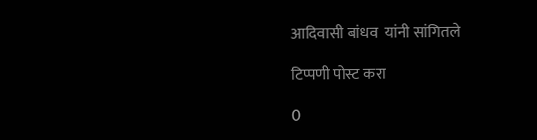आदिवासी बांधव  यांनी सांगितले

टिप्पणी पोस्ट करा

0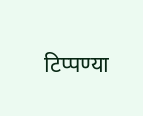टिप्पण्या